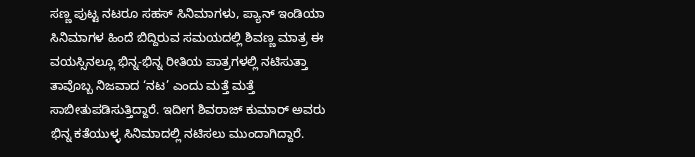ಸಣ್ಣ ಪುಟ್ಟ ನಟರೂ ಸಹಸ್ ಸಿನಿಮಾಗಳು, ಪ್ಯಾನ್ ಇಂಡಿಯಾ ಸಿನಿಮಾಗಳ ಹಿಂದೆ ಬಿದ್ದಿರುವ ಸಮಯದಲ್ಲಿ ಶಿವಣ್ಣ ಮಾತ್ರ ಈ ವಯಸ್ಸಿನಲ್ಲೂ ಭಿನ್ನ-ಭಿನ್ನ ರೀತಿಯ ಪಾತ್ರಗಳಲ್ಲಿ ನಟಿಸುತ್ತಾ ತಾವೊಬ್ಬ ನಿಜವಾದ ‘ನಟ’ ಎಂದು ಮತ್ತೆ ಮತ್ತೆ ಸಾಬೀತುಪಡಿಸುತ್ತಿದ್ದಾರೆ. ಇದೀಗ ಶಿವರಾಜ್ ಕುಮಾರ್ ಅವರು ಭಿನ್ನ ಕತೆಯುಳ್ಳ ಸಿನಿಮಾದಲ್ಲಿ ನಟಿಸಲು ಮುಂದಾಗಿದ್ದಾರೆ.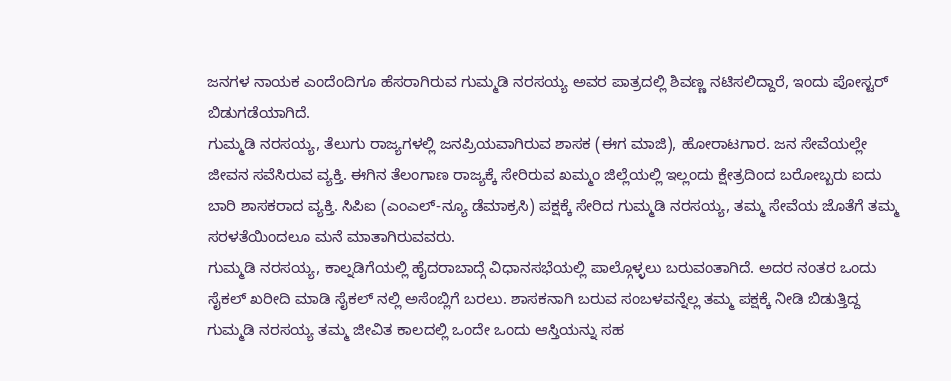ಜನಗಳ ನಾಯಕ ಎಂದೆಂದಿಗೂ ಹೆಸರಾಗಿರುವ ಗುಮ್ಮಡಿ ನರಸಯ್ಯ ಅವರ ಪಾತ್ರದಲ್ಲಿ ಶಿವಣ್ಣ ನಟಿಸಲಿದ್ದಾರೆ, ಇಂದು ಪೋಸ್ಟರ್ ಬಿಡುಗಡೆಯಾಗಿದೆ.
ಗುಮ್ಮಡಿ ನರಸಯ್ಯ, ತೆಲುಗು ರಾಜ್ಯಗಳಲ್ಲಿ ಜನಪ್ರಿಯವಾಗಿರುವ ಶಾಸಕ (ಈಗ ಮಾಜಿ), ಹೋರಾಟಗಾರ. ಜನ ಸೇವೆಯಲ್ಲೇ ಜೀವನ ಸವೆಸಿರುವ ವ್ಯಕ್ತಿ. ಈಗಿನ ತೆಲಂಗಾಣ ರಾಜ್ಯಕ್ಕೆ ಸೇರಿರುವ ಖಮ್ಮಂ ಜಿಲ್ಲೆಯಲ್ಲಿ ಇಲ್ಲಂದು ಕ್ಷೇತ್ರದಿಂದ ಬರೋಬ್ಬರು ಐದು ಬಾರಿ ಶಾಸಕರಾದ ವ್ಯಕ್ತಿ. ಸಿಪಿಐ (ಎಂಎಲ್-ನ್ಯೂ ಡೆಮಾಕ್ರಸಿ) ಪಕ್ಷಕ್ಕೆ ಸೇರಿದ ಗುಮ್ಮಡಿ ನರಸಯ್ಯ, ತಮ್ಮ ಸೇವೆಯ ಜೊತೆಗೆ ತಮ್ಮ ಸರಳತೆಯಿಂದಲೂ ಮನೆ ಮಾತಾಗಿರುವವರು.
ಗುಮ್ಮಡಿ ನರಸಯ್ಯ, ಕಾಲ್ನಡಿಗೆಯಲ್ಲಿ ಹೈದರಾಬಾದ್ಗೆ ವಿಧಾನಸಭೆಯಲ್ಲಿ ಪಾಲ್ಗೊಳ್ಳಲು ಬರುವಂತಾಗಿದೆ. ಅದರ ನಂತರ ಒಂದು ಸೈಕಲ್ ಖರೀದಿ ಮಾಡಿ ಸೈಕಲ್ ನಲ್ಲಿ ಅಸೆಂಬ್ಲಿಗೆ ಬರಲು. ಶಾಸಕನಾಗಿ ಬರುವ ಸಂಬಳವನ್ನೆಲ್ಲ ತಮ್ಮ ಪಕ್ಷಕ್ಕೆ ನೀಡಿ ಬಿಡುತ್ತಿದ್ದ ಗುಮ್ಮಡಿ ನರಸಯ್ಯ ತಮ್ಮ ಜೀವಿತ ಕಾಲದಲ್ಲಿ ಒಂದೇ ಒಂದು ಆಸ್ತಿಯನ್ನು ಸಹ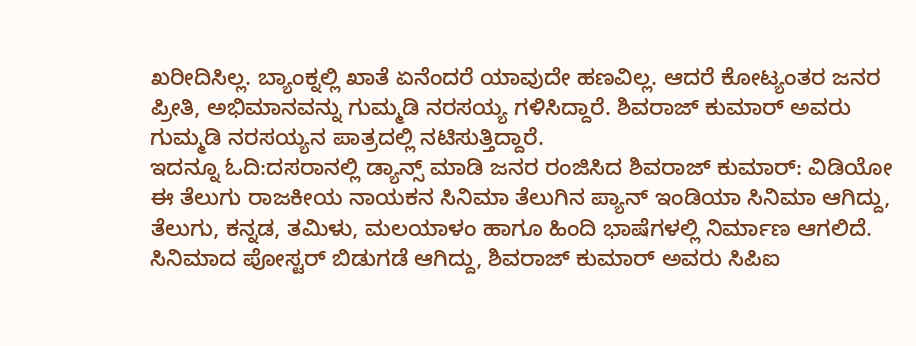ಖರೀದಿಸಿಲ್ಲ. ಬ್ಯಾಂಕ್ನಲ್ಲಿ ಖಾತೆ ಏನೆಂದರೆ ಯಾವುದೇ ಹಣವಿಲ್ಲ. ಆದರೆ ಕೋಟ್ಯಂತರ ಜನರ ಪ್ರೀತಿ, ಅಭಿಮಾನವನ್ನು ಗುಮ್ಮಡಿ ನರಸಯ್ಯ ಗಳಿಸಿದ್ದಾರೆ. ಶಿವರಾಜ್ ಕುಮಾರ್ ಅವರು ಗುಮ್ಮಡಿ ನರಸಯ್ಯನ ಪಾತ್ರದಲ್ಲಿ ನಟಿಸುತ್ತಿದ್ದಾರೆ.
ಇದನ್ನೂ ಓದಿ:ದಸರಾನಲ್ಲಿ ಡ್ಯಾನ್ಸ್ ಮಾಡಿ ಜನರ ರಂಜಿಸಿದ ಶಿವರಾಜ್ ಕುಮಾರ್: ವಿಡಿಯೋ
ಈ ತೆಲುಗು ರಾಜಕೀಯ ನಾಯಕನ ಸಿನಿಮಾ ತೆಲುಗಿನ ಪ್ಯಾನ್ ಇಂಡಿಯಾ ಸಿನಿಮಾ ಆಗಿದ್ದು, ತೆಲುಗು, ಕನ್ನಡ, ತಮಿಳು, ಮಲಯಾಳಂ ಹಾಗೂ ಹಿಂದಿ ಭಾಷೆಗಳಲ್ಲಿ ನಿರ್ಮಾಣ ಆಗಲಿದೆ. ಸಿನಿಮಾದ ಪೋಸ್ಟರ್ ಬಿಡುಗಡೆ ಆಗಿದ್ದು, ಶಿವರಾಜ್ ಕುಮಾರ್ ಅವರು ಸಿಪಿಐ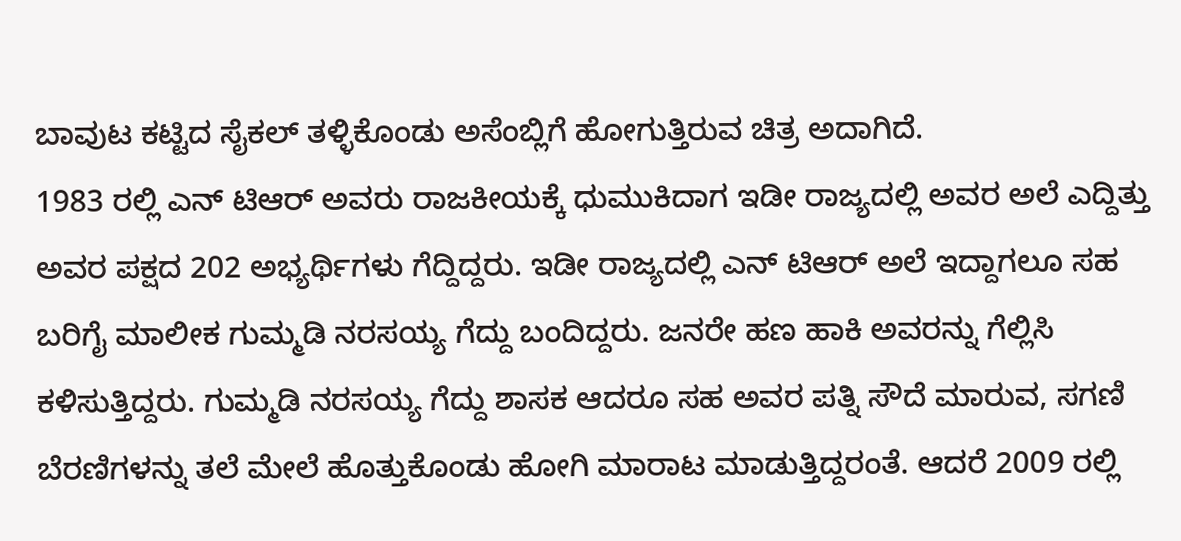ಬಾವುಟ ಕಟ್ಟಿದ ಸೈಕಲ್ ತಳ್ಳಿಕೊಂಡು ಅಸೆಂಬ್ಲಿಗೆ ಹೋಗುತ್ತಿರುವ ಚಿತ್ರ ಅದಾಗಿದೆ.
1983 ರಲ್ಲಿ ಎನ್ ಟಿಆರ್ ಅವರು ರಾಜಕೀಯಕ್ಕೆ ಧುಮುಕಿದಾಗ ಇಡೀ ರಾಜ್ಯದಲ್ಲಿ ಅವರ ಅಲೆ ಎದ್ದಿತ್ತು ಅವರ ಪಕ್ಷದ 202 ಅಭ್ಯರ್ಥಿಗಳು ಗೆದ್ದಿದ್ದರು. ಇಡೀ ರಾಜ್ಯದಲ್ಲಿ ಎನ್ ಟಿಆರ್ ಅಲೆ ಇದ್ದಾಗಲೂ ಸಹ ಬರಿಗೈ ಮಾಲೀಕ ಗುಮ್ಮಡಿ ನರಸಯ್ಯ ಗೆದ್ದು ಬಂದಿದ್ದರು. ಜನರೇ ಹಣ ಹಾಕಿ ಅವರನ್ನು ಗೆಲ್ಲಿಸಿ ಕಳಿಸುತ್ತಿದ್ದರು. ಗುಮ್ಮಡಿ ನರಸಯ್ಯ ಗೆದ್ದು ಶಾಸಕ ಆದರೂ ಸಹ ಅವರ ಪತ್ನಿ ಸೌದೆ ಮಾರುವ, ಸಗಣಿ ಬೆರಣಿಗಳನ್ನು ತಲೆ ಮೇಲೆ ಹೊತ್ತುಕೊಂಡು ಹೋಗಿ ಮಾರಾಟ ಮಾಡುತ್ತಿದ್ದರಂತೆ. ಆದರೆ 2009 ರಲ್ಲಿ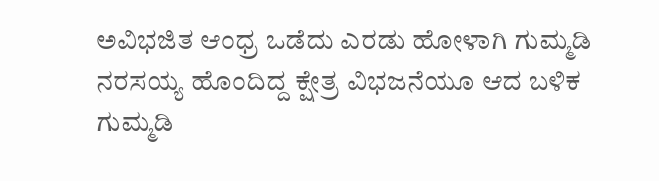ಅವಿಭಜಿತ ಆಂಧ್ರ ಒಡೆದು ಎರಡು ಹೋಳಾಗಿ ಗುಮ್ಮಡಿ ನರಸಯ್ಯ ಹೊಂದಿದ್ದ ಕ್ಷೇತ್ರ ವಿಭಜನೆಯೂ ಆದ ಬಳಿಕ ಗುಮ್ಮಡಿ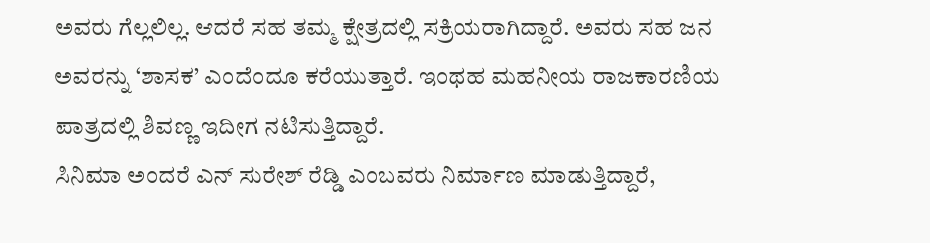ಅವರು ಗೆಲ್ಲಲಿಲ್ಲ. ಆದರೆ ಸಹ ತಮ್ಮ ಕ್ಷೇತ್ರದಲ್ಲಿ ಸಕ್ರಿಯರಾಗಿದ್ದಾರೆ. ಅವರು ಸಹ ಜನ ಅವರನ್ನು ‘ಶಾಸಕ’ ಎಂದೆಂದೂ ಕರೆಯುತ್ತಾರೆ. ಇಂಥಹ ಮಹನೀಯ ರಾಜಕಾರಣಿಯ ಪಾತ್ರದಲ್ಲಿ ಶಿವಣ್ಣ ಇದೀಗ ನಟಿಸುತ್ತಿದ್ದಾರೆ.
ಸಿನಿಮಾ ಅಂದರೆ ಎನ್ ಸುರೇಶ್ ರೆಡ್ಡಿ ಎಂಬವರು ನಿರ್ಮಾಣ ಮಾಡುತ್ತಿದ್ದಾರೆ,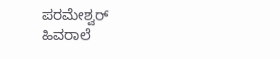ಪರಮೇಶ್ವರ್ ಹಿವರಾಲೆ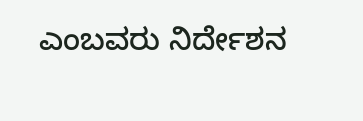ಎಂಬವರು ನಿರ್ದೇಶನ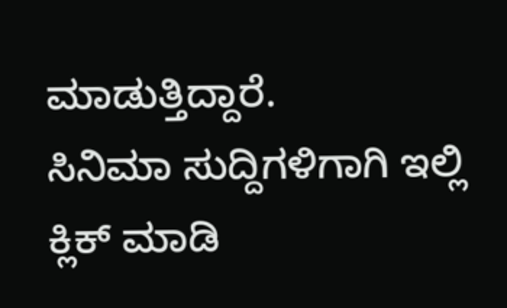ಮಾಡುತ್ತಿದ್ದಾರೆ.
ಸಿನಿಮಾ ಸುದ್ದಿಗಳಿಗಾಗಿ ಇಲ್ಲಿ ಕ್ಲಿಕ್ ಮಾಡಿ